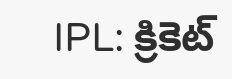IPL: క్రికెట్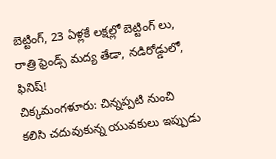బెట్టింగ్, 23 ఏళ్లకే లక్షల్లో బెట్టింగ్ లు, రాత్రి ఫ్రెండ్స్ మద్య తేడా, నడిరోడ్డులో, ఫినిష్!
చిక్కమంగళూరు: చిన్నప్పటి నుంచి కలిసి చదువుకున్న యువకులు ఇప్పుడు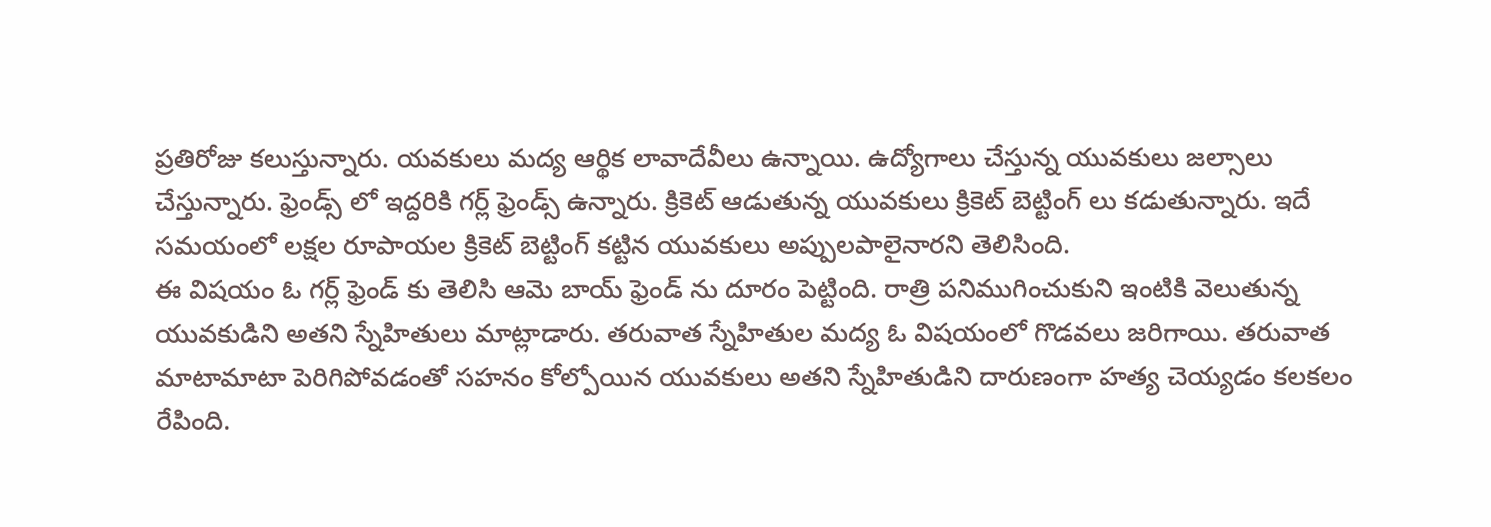ప్రతిరోజు కలుస్తున్నారు. యవకులు మద్య ఆర్థిక లావాదేవీలు ఉన్నాయి. ఉద్యోగాలు చేస్తున్న యువకులు జల్సాలు చేస్తున్నారు. ఫ్రెండ్స్ లో ఇద్దరికి గర్ల్ ఫ్రెండ్స్ ఉన్నారు. క్రికెట్ ఆడుతున్న యువకులు క్రికెట్ బెట్టింగ్ లు కడుతున్నారు. ఇదే సమయంలో లక్షల రూపాయల క్రికెట్ బెట్టింగ్ కట్టిన యువకులు అప్పులపాలైనారని తెలిసింది.
ఈ విషయం ఓ గర్ల్ ఫ్రెండ్ కు తెలిసి ఆమె బాయ్ ఫ్రెండ్ ను దూరం పెట్టింది. రాత్రి పనిముగించుకుని ఇంటికి వెలుతున్న యువకుడిని అతని స్నేహితులు మాట్లాడారు. తరువాత స్నేహితుల మద్య ఓ విషయంలో గొడవలు జరిగాయి. తరువాత మాటామాటా పెరిగిపోవడంతో సహనం కోల్పోయిన యువకులు అతని స్నేహితుడిని దారుణంగా హత్య చెయ్యడం కలకలం రేపింది.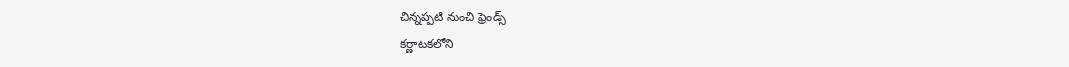చిన్నప్పటి నుంచి ఫ్రెండ్స్
కర్ణాటకలోని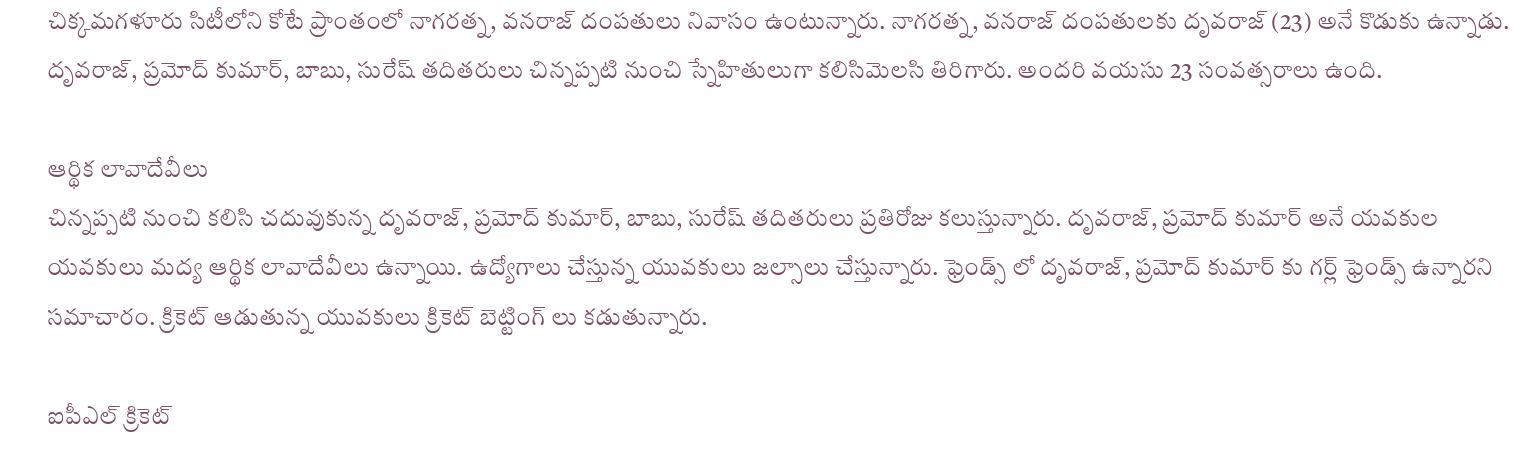చిక్కమగళూరు సిటీలోని కోటే ప్రాంతంలో నాగరత్న, వనరాజ్ దంపతులు నివాసం ఉంటున్నారు. నాగరత్న, వనరాజ్ దంపతులకు దృవరాజ్ (23) అనే కొడుకు ఉన్నాడు. దృవరాజ్, ప్రమోద్ కుమార్, బాబు, సురేష్ తదితరులు చిన్నప్పటి నుంచి స్నేహితులుగా కలిసిమెలసి తిరిగారు. అందరి వయసు 23 సంవత్సరాలు ఉంది.

ఆర్థిక లావాదేవీలు
చిన్నప్పటి నుంచి కలిసి చదువుకున్న దృవరాజ్, ప్రమోద్ కుమార్, బాబు, సురేష్ తదితరులు ప్రతిరోజు కలుస్తున్నారు. దృవరాజ్, ప్రమోద్ కుమార్ అనే యవకుల యవకులు మద్య ఆర్థిక లావాదేవీలు ఉన్నాయి. ఉద్యోగాలు చేస్తున్న యువకులు జల్సాలు చేస్తున్నారు. ఫ్రెండ్స్ లో దృవరాజ్, ప్రమోద్ కుమార్ కు గర్ల్ ఫ్రెండ్స్ ఉన్నారని సమాచారం. క్రికెట్ ఆడుతున్న యువకులు క్రికెట్ బెట్టింగ్ లు కడుతున్నారు.

ఐపీఎల్ క్రికెట్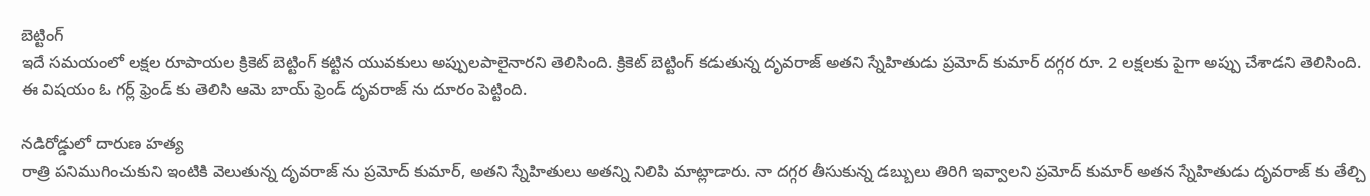బెట్టింగ్
ఇదే సమయంలో లక్షల రూపాయల క్రికెట్ బెట్టింగ్ కట్టిన యువకులు అప్పులపాలైనారని తెలిసింది. క్రికెట్ బెట్టింగ్ కడుతున్న దృవరాజ్ అతని స్నేహితుడు ప్రమోద్ కుమార్ దగ్గర రూ. 2 లక్షలకు పైగా అప్పు చేశాడని తెలిసింది. ఈ విషయం ఓ గర్ల్ ఫ్రెండ్ కు తెలిసి ఆమె బాయ్ ఫ్రెండ్ దృవరాజ్ ను దూరం పెట్టింది.

నడిరోడ్డులో దారుణ హత్య
రాత్రి పనిముగించుకుని ఇంటికి వెలుతున్న దృవరాజ్ ను ప్రమోద్ కుమార్, అతని స్నేహితులు అతన్ని నిలిపి మాట్లాడారు. నా దగ్గర తీసుకున్న డబ్బులు తిరిగి ఇవ్వాలని ప్రమోద్ కుమార్ అతన స్నేహితుడు దృవరాజ్ కు తేల్చి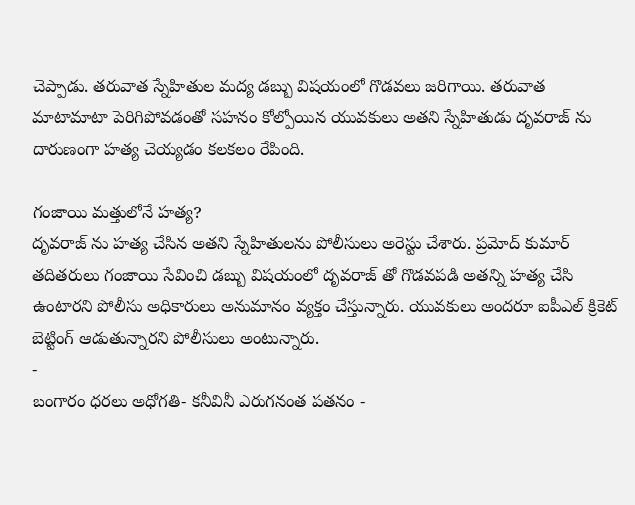చెప్పాడు. తరువాత స్నేహితుల మద్య డబ్బు విషయంలో గొడవలు జరిగాయి. తరువాత మాటామాటా పెరిగిపోవడంతో సహనం కోల్పోయిన యువకులు అతని స్నేహితుడు దృవరాజ్ ను దారుణంగా హత్య చెయ్యడం కలకలం రేపింది.

గంజాయి మత్తులోనే హత్య?
దృవరాజ్ ను హత్య చేసిన అతని స్నేహితులను పోలీసులు అరెస్టు చేశారు. ప్రమోద్ కుమార్ తదితరులు గంజాయి సేవించి డబ్బు విషయంలో దృవరాజ్ తో గొడవపడి అతన్ని హత్య చేసి ఉంటారని పోలీసు అధికారులు అనుమానం వ్యక్తం చేస్తున్నారు. యువకులు అందరూ ఐపీఎల్ క్రికెట్ బెట్టింగ్ ఆడుతున్నారని పోలీసులు అంటున్నారు.
-
బంగారం ధరలు అధోగతి- కనీవినీ ఎరుగనంత పతనం -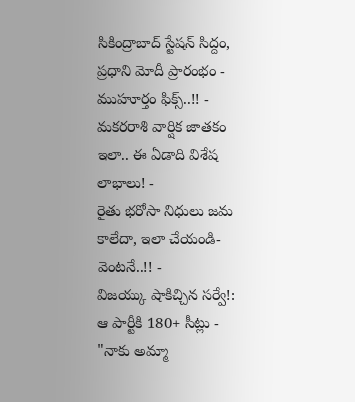సికింద్రాబాద్ స్టేషన్ సిద్దం, ప్రధాని మోదీ ప్రారంభం - ముహూర్తం ఫిక్స్..!! -
మకరరాశి వార్షిక జాతకం ఇలా.. ఈ ఏడాది విశేష లాభాలు! -
రైతు భరోసా నిధులు జమ కాలేదా, ఇలా చేయండి- వెంటనే..!! -
విజయ్కు షాకిచ్చిన సర్వే!: ఆ పార్టీకి 180+ సీట్లు -
"నాకు అమ్మా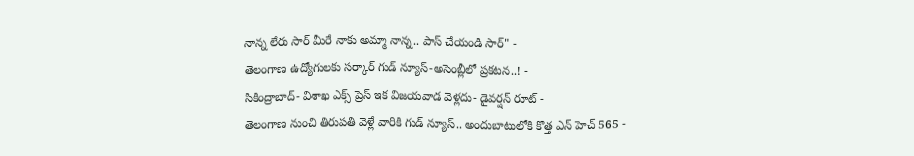నాన్న లేరు సార్ మీరే నాకు అమ్మా నాన్న.. పాస్ చేయండి సార్" -
తెలంగాణ ఉద్యోగులకు సర్కార్ గుడ్ న్యూస్-అసెంబ్లీలో ప్రకటన..! -
సికింద్రాబాద్- విశాఖ ఎక్స్ ప్రెస్ ఇక విజయవాడ వెళ్లదు- డైవర్షన్ రూట్ -
తెలంగాణ నుంచి తిరుపతి వెళ్లే వారికి గుడ్ న్యూస్.. అందుబాటులోకి కొత్త ఎన్ హెచ్ 565 -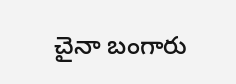చైనా బంగారు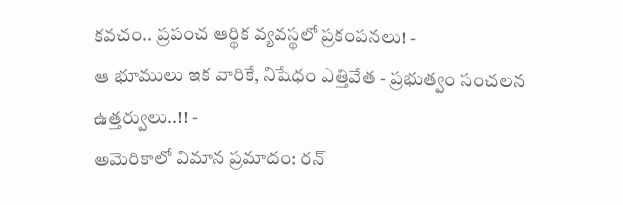కవచం.. ప్రపంచ ఆర్థిక వ్యవస్థలో ప్రకంపనలు! -
ఆ భూములు ఇక వారికే, నిషేధం ఎత్తివేత - ప్రభుత్వం సంచలన ఉత్తర్వులు..!! -
అమెరికాలో విమాన ప్రమాదం: రన్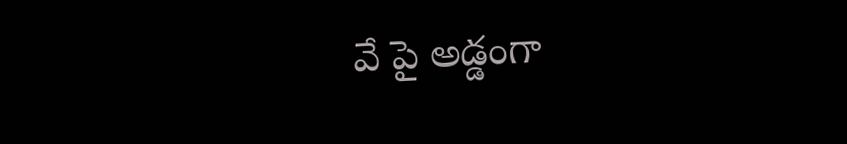వే పై అడ్డంగా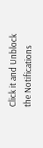Click it and Unblock the Notifications